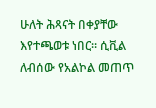ሁለት ሕጻናት በቀያቸው እየተጫወቱ ነበር። ሲቪል ለብሰው የአልኮል መጠጥ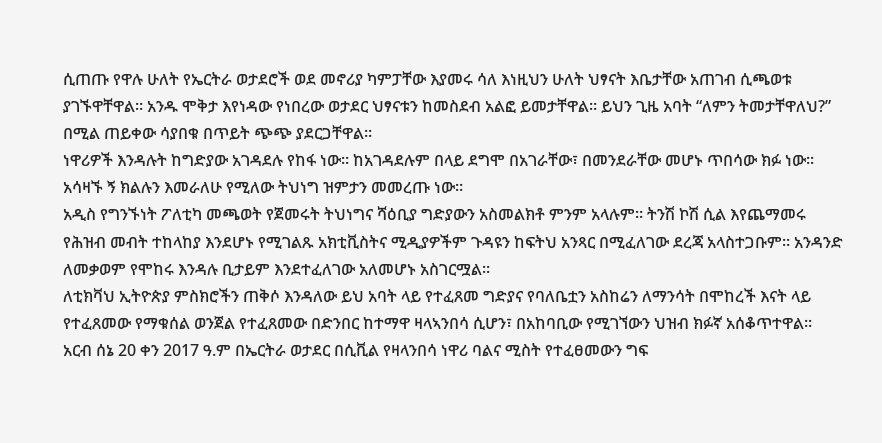ሲጠጡ የዋሉ ሁለት የኤርትራ ወታደሮች ወደ መኖሪያ ካምፓቸው እያመሩ ሳለ እነዚህን ሁለት ህፃናት እቤታቸው አጠገብ ሲጫወቱ ያገኙዋቸዋል። አንዱ ሞቅታ እየነዳው የነበረው ወታደር ህፃናቱን ከመስደብ አልፎ ይመታቸዋል። ይህን ጊዜ አባት “ለምን ትመታቸዋለህ?” በሚል ጠይቀው ሳያበቁ በጥይት ጭጭ ያደርጋቸዋል።
ነዋሪዎች እንዳሉት ከግድያው አገዳደሉ የከፋ ነው። ከአገዳደሉም በላይ ደግሞ በአገራቸው፣ በመንደራቸው መሆኑ ጥበሳው ክፉ ነው። አሳዛኙ ኝ ክልሉን እመራለሁ የሚለው ትህነግ ዝምታን መመረጡ ነው።
አዲስ የግንኙነት ፖለቲካ መጫወት የጀመሩት ትህነግና ሻዕቢያ ግድያውን አስመልክቶ ምንም አላሉም። ትንሽ ኮሽ ሲል እየጨማመሩ የሕዝብ መብት ተከላከያ እንደሆኑ የሚገልጹ አክቲቪስትና ሚዲያዎችም ጉዳዩን ከፍትህ አንጻር በሚፈለገው ደረጃ አላስተጋቡም። አንዳንድ ለመቃወም የሞከሩ እንዳሉ ቢታይም እንደተፈለገው አለመሆኑ አስገርሟል።
ለቲክቫህ ኢትዮጵያ ምስክሮችን ጠቅሶ እንዳለው ይህ አባት ላይ የተፈጸመ ግድያና የባለቤቷን አስከሬን ለማንሳት በሞከረች እናት ላይ የተፈጸመው የማቁሰል ወንጀል የተፈጸመው በድንበር ከተማዋ ዛላኣንበሳ ሲሆን፣ በአከባቢው የሚገኘውን ህዝብ ክፉኛ አሰቆጥተዋል።
አርብ ሰኔ 20 ቀን 2017 ዓ.ም በኤርትራ ወታደር በሲቪል የዛላንበሳ ነዋሪ ባልና ሚስት የተፈፀመውን ግፍ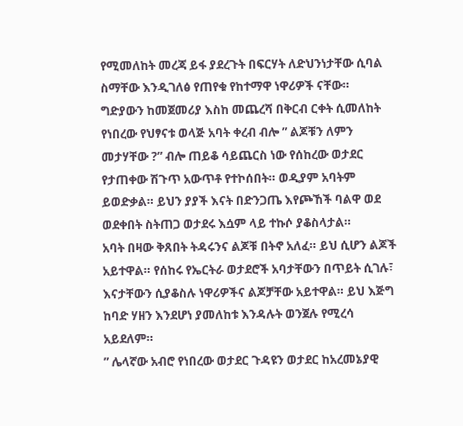የሚመለከት መረጃ ይፋ ያደረጉት በፍርሃት ለድህንነታቸው ሲባል ስማቸው እንዲገለፅ የጠየቁ የከተማዋ ነዋሪዎች ናቸው።
ግድያውን ከመጀመሪያ እስከ መጨረሻ በቅርብ ርቀት ሲመለከት የነበረው የህፃናቱ ወላጅ አባት ቀረብ ብሎ ” ልጆቹን ለምን መታሃቸው ?” ብሎ ጠይቆ ሳይጨርስ ነው የሰከረው ወታደር የታጠቀው ሽጉጥ አውጥቶ የተኮሰበት። ወዲያም አባትም ይወድቃል። ይህን ያያች እናት በድንጋጤ እየጮኸች ባልዋ ወደ ወደቀበት ስትጠጋ ወታደሩ እሷም ላይ ተኩሶ ያቆስላታል።
አባት በዛው ቅጸበት ትዳሩንና ልጆቹ በትኖ አለፈ። ይህ ሲሆን ልጆች አይተዋል። የሰከሩ የኤርትራ ወታደሮች አባታቸውን በጥይት ሲገሉ፣ እናታቸውን ሲያቆስሉ ነዋሪዎችና ልጆቻቸው አይተዋል። ይህ እጅግ ከባድ ሃዘን እንደሆነ ያመለከቱ እንዳሉት ወንጀሉ የሚረሳ አይደለም።
” ሌላኛው አብሮ የነበረው ወታደር ጉዳዩን ወታደር ከአረመኔያዊ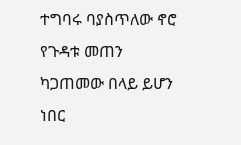ተግባሩ ባያስጥለው ኖሮ የጉዳቱ መጠን ካጋጠመው በላይ ይሆን ነበር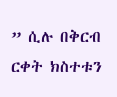” ሲሉ በቅርብ ርቀት ክስተቱን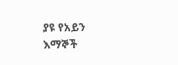ያዩ የአይን እማኞች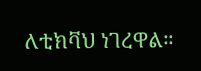ለቲክቫህ ነገረዋል።